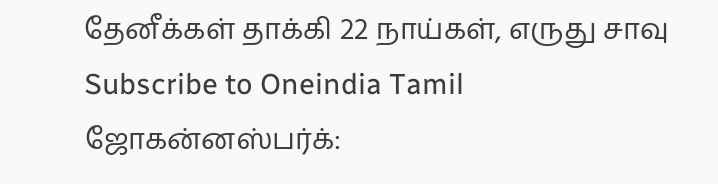தேனீக்கள் தாக்கி 22 நாய்கள், எருது சாவு
Subscribe to Oneindia Tamil
ஜோகன்னஸ்பர்க்: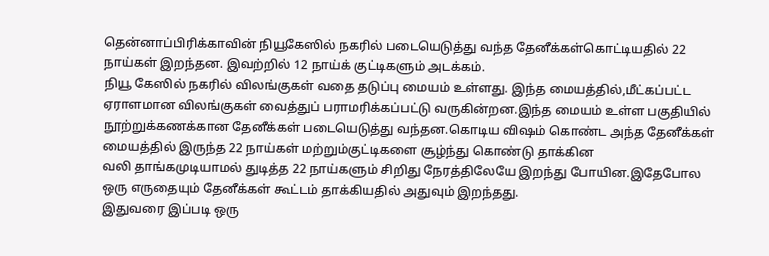தென்னாப்பிரிக்காவின் நியூகேஸில் நகரில் படையெடுத்து வந்த தேனீக்கள்கொட்டியதில் 22 நாய்கள் இறந்தன. இவற்றில் 12 நாய்க் குட்டிகளும் அடக்கம்.
நியூ கேஸில் நகரில் விலங்குகள் வதை தடுப்பு மையம் உள்ளது. இந்த மையத்தில்,மீட்கப்பட்ட ஏராளமான விலங்குகள் வைத்துப் பராமரிக்கப்பட்டு வருகின்றன.இந்த மையம் உள்ள பகுதியில் நூற்றுக்கணக்கான தேனீக்கள் படையெடுத்து வந்தன.கொடிய விஷம் கொண்ட அந்த தேனீக்கள் மையத்தில் இருந்த 22 நாய்கள் மற்றும்குட்டிகளை சூழ்ந்து கொண்டு தாக்கின
வலி தாங்கமுடியாமல் துடித்த 22 நாய்களும் சிறிது நேரத்திலேயே இறந்து போயின.இதேபோல ஒரு எருதையும் தேனீக்கள் கூட்டம் தாக்கியதில் அதுவும் இறந்தது.
இதுவரை இப்படி ஒரு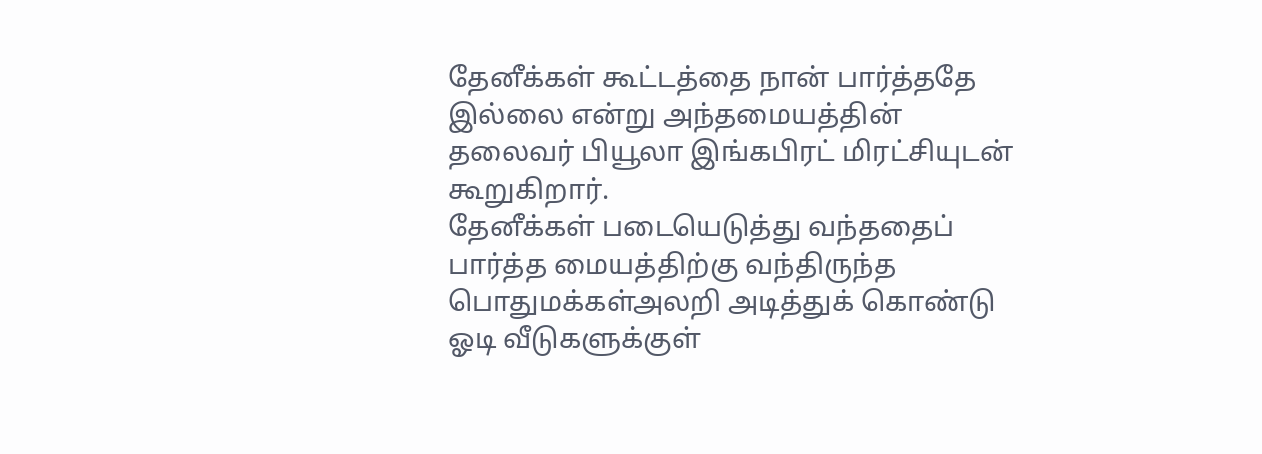தேனீக்கள் கூட்டத்தை நான் பார்த்ததே இல்லை என்று அந்தமையத்தின் தலைவர் பியூலா இங்கபிரட் மிரட்சியுடன் கூறுகிறார்.
தேனீக்கள் படையெடுத்து வந்ததைப் பார்த்த மையத்திற்கு வந்திருந்த பொதுமக்கள்அலறி அடித்துக் கொண்டு ஓடி வீடுகளுக்குள்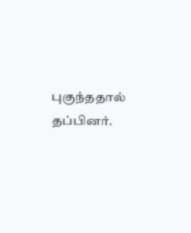புகுந்ததால் தப்பினர்.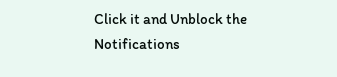Click it and Unblock the Notifications